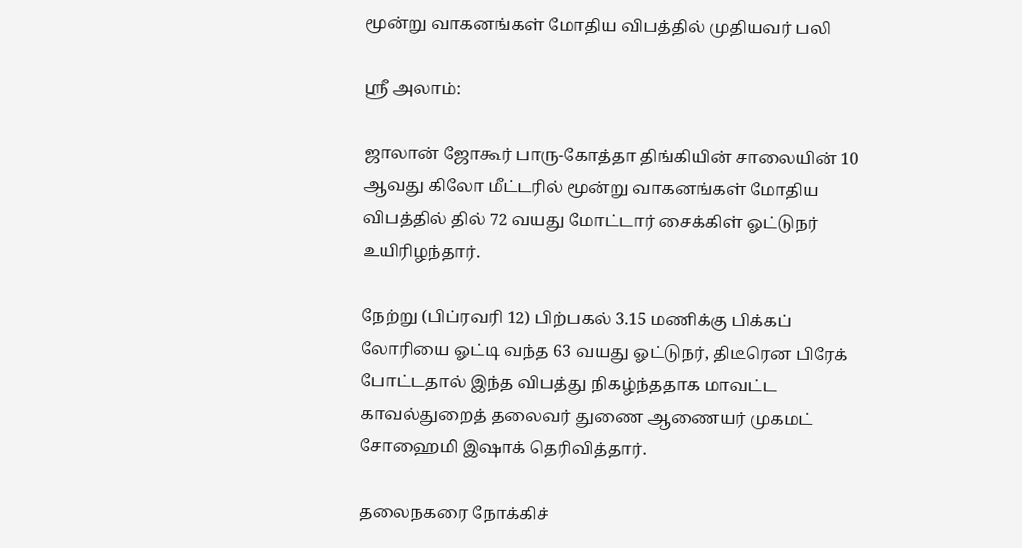மூன்று வாகனங்கள் மோதிய விபத்தில் முதியவர் பலி

ஸ்ரீ அலாம்:

ஜாலான் ஜோகூர் பாரு-கோத்தா திங்கியின் சாலையின் 10 ஆவது கிலோ மீட்டரில் மூன்று வாகனங்கள் மோதிய விபத்தில் தில் 72 வயது மோட்டார் சைக்கிள் ஓட்டுநர் உயிரிழந்தார்.

நேற்று (பிப்ரவரி 12) பிற்பகல் 3.15 மணிக்கு பிக்கப் லோரியை ஓட்டி வந்த 63 வயது ஓட்டுநர், திடீரென பிரேக் போட்டதால் இந்த விபத்து நிகழ்ந்ததாக மாவட்ட காவல்துறைத் தலைவர் துணை ஆணையர் முகமட் சோஹைமி இஷாக் தெரிவித்தார்.

தலைநகரை நோக்கிச்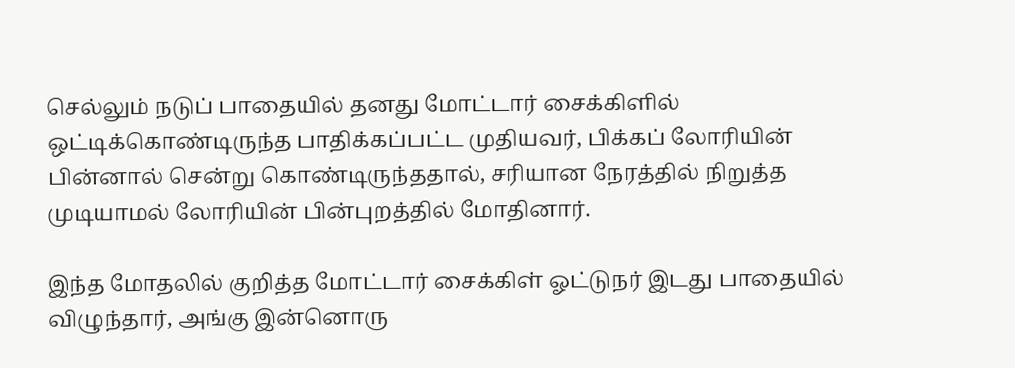செல்லும் நடுப் பாதையில் தனது மோட்டார் சைக்கிளில் ஒட்டிக்கொண்டிருந்த பாதிக்கப்பட்ட முதியவர், பிக்கப் லோரியின் பின்னால் சென்று கொண்டிருந்ததால், சரியான நேரத்தில் நிறுத்த முடியாமல் லோரியின் பின்புறத்தில் மோதினார்.

இந்த மோதலில் குறித்த மோட்டார் சைக்கிள் ஓட்டுநர் இடது பாதையில் விழுந்தார், அங்கு இன்னொரு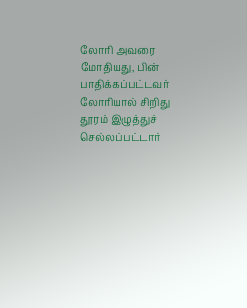லோரி அவரை மோதியது, பின் பாதிக்கப்பட்டவர் லோரியால் சிறிது தூரம் இழுத்துச் செல்லப்பட்டார்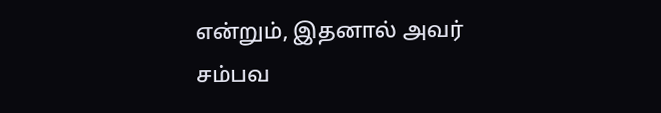என்றும், இதனால் அவர் சம்பவ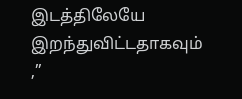இடத்திலேயே இறந்துவிட்டதாகவும் ,”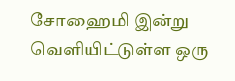சோஹைமி இன்று வெளியிட்டுள்ள ஒரு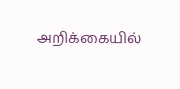அறிக்கையில்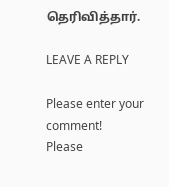தெரிவித்தார்.

LEAVE A REPLY

Please enter your comment!
Please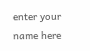enter your name here